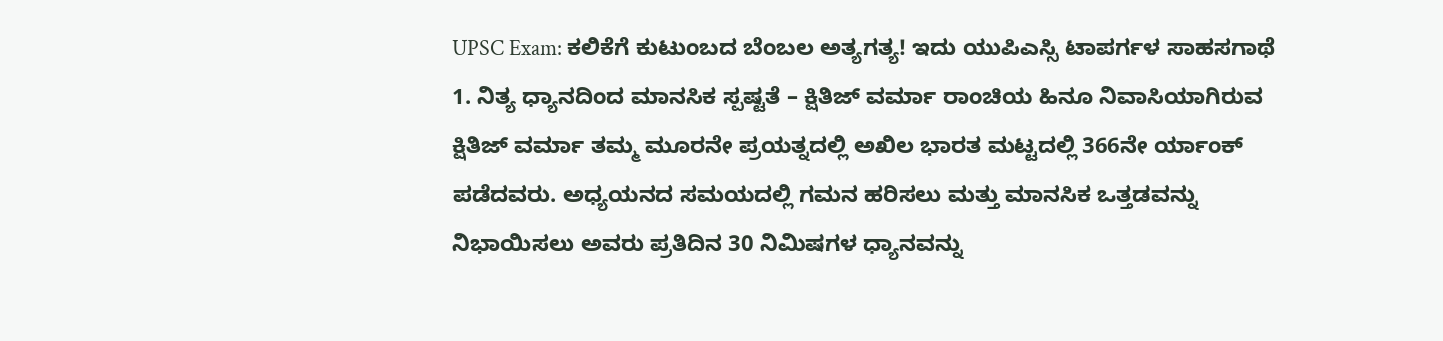UPSC Exam: ಕಲಿಕೆಗೆ ಕುಟುಂಬದ ಬೆಂಬಲ ಅತ್ಯಗತ್ಯ! ಇದು ಯುಪಿಎಸ್ಸಿ ಟಾಪರ್ಗಳ ಸಾಹಸಗಾಥೆ
1. ನಿತ್ಯ ಧ್ಯಾನದಿಂದ ಮಾನಸಿಕ ಸ್ಪಷ್ಟತೆ – ಕ್ಷಿತಿಜ್ ವರ್ಮಾ ರಾಂಚಿಯ ಹಿನೂ ನಿವಾಸಿಯಾಗಿರುವ ಕ್ಷಿತಿಜ್ ವರ್ಮಾ ತಮ್ಮ ಮೂರನೇ ಪ್ರಯತ್ನದಲ್ಲಿ ಅಖಿಲ ಭಾರತ ಮಟ್ಟದಲ್ಲಿ 366ನೇ ರ್ಯಾಂಕ್ ಪಡೆದವರು. ಅಧ್ಯಯನದ ಸಮಯದಲ್ಲಿ ಗಮನ ಹರಿಸಲು ಮತ್ತು ಮಾನಸಿಕ ಒತ್ತಡವನ್ನು ನಿಭಾಯಿಸಲು ಅವರು ಪ್ರತಿದಿನ 30 ನಿಮಿಷಗಳ ಧ್ಯಾನವನ್ನು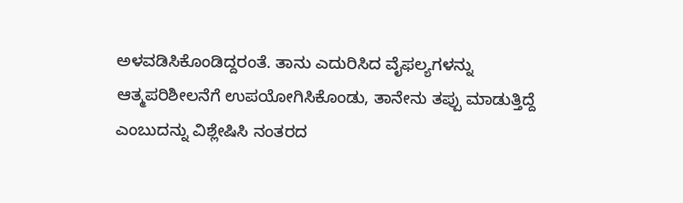ಅಳವಡಿಸಿಕೊಂಡಿದ್ದರಂತೆ. ತಾನು ಎದುರಿಸಿದ ವೈಫಲ್ಯಗಳನ್ನು ಆತ್ಮಪರಿಶೀಲನೆಗೆ ಉಪಯೋಗಿಸಿಕೊಂಡು, ತಾನೇನು ತಪ್ಪು ಮಾಡುತ್ತಿದ್ದೆ ಎಂಬುದನ್ನು ವಿಶ್ಲೇಷಿಸಿ ನಂತರದ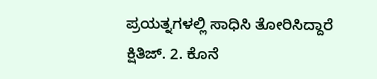ಪ್ರಯತ್ನಗಳಲ್ಲಿ ಸಾಧಿಸಿ ತೋರಿಸಿದ್ದಾರೆ ಕ್ಷಿತಿಜ್. 2. ಕೊನೆ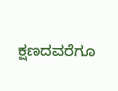ಕ್ಷಣದವರೆಗೂ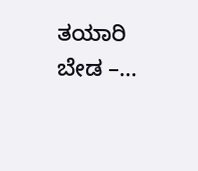ತಯಾರಿ ಬೇಡ –…